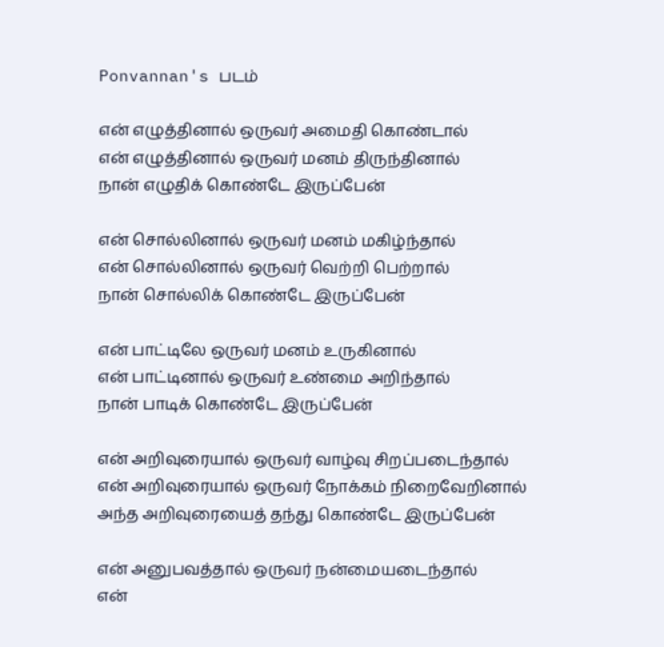Ponvannan's படம்

என் எழுத்தினால் ஒருவர் அமைதி கொண்டால்
என் எழுத்தினால் ஒருவர் மனம் திருந்தினால்
நான் எழுதிக் கொண்டே இருப்பேன்

என் சொல்லினால் ஒருவர் மனம் மகிழ்ந்தால்
என் சொல்லினால் ஒருவர் வெற்றி பெற்றால்
நான் சொல்லிக் கொண்டே இருப்பேன்

என் பாட்டிலே ஒருவர் மனம் உருகினால்
என் பாட்டினால் ஒருவர் உண்மை அறிந்தால்
நான் பாடிக் கொண்டே இருப்பேன்

என் அறிவுரையால் ஒருவர் வாழ்வு சிறப்படைந்தால்
என் அறிவுரையால் ஒருவர் நோக்கம் நிறைவேறினால்
அந்த அறிவுரையைத் தந்து கொண்டே இருப்பேன்

என் அனுபவத்தால் ஒருவர் நன்மையடைந்தால்
என்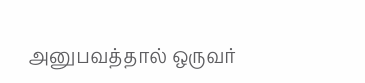அனுபவத்தால் ஒருவர்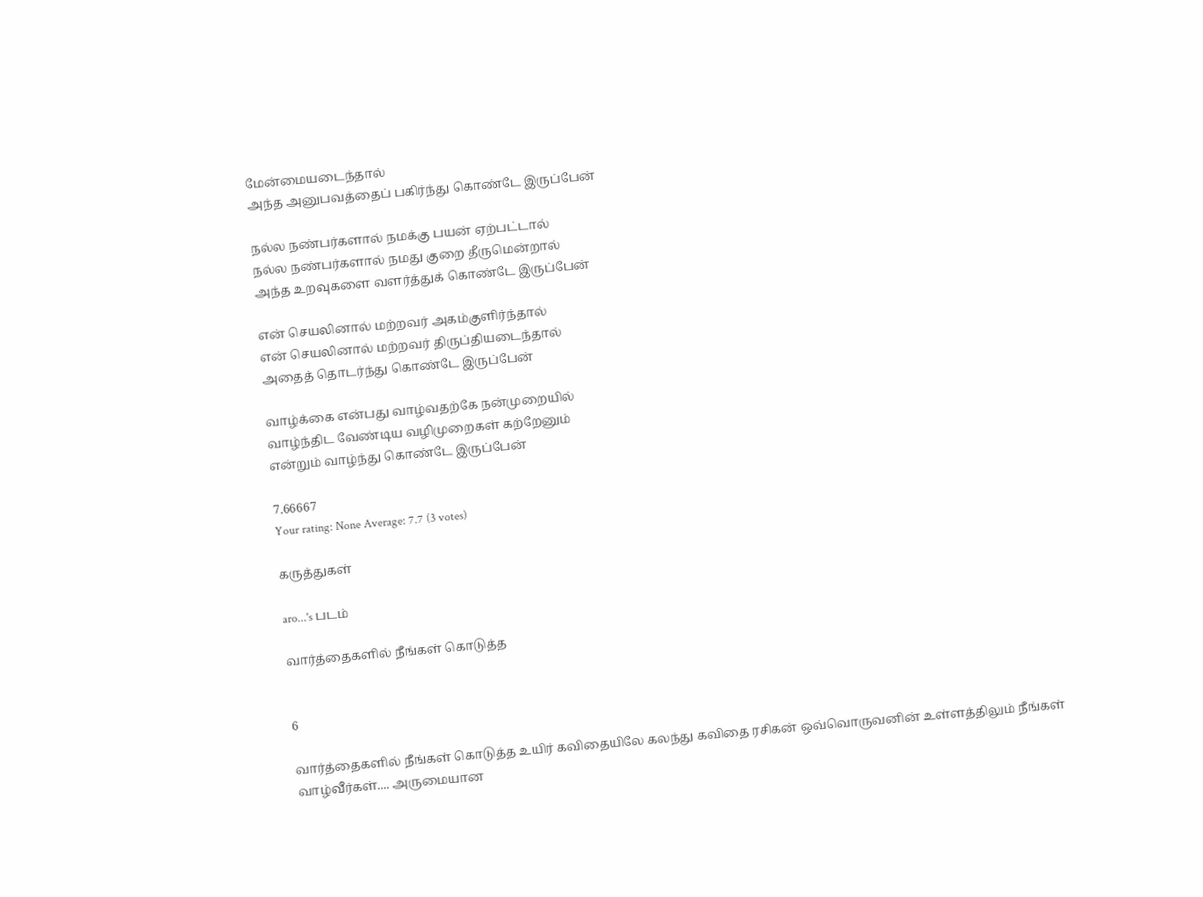மேன்மையடைந்தால்
அந்த அனுபவத்தைப் பகிர்ந்து கொண்டே இருப்பேன்

நல்ல நண்பர்களால் நமக்கு பயன் ஏற்பட்டால்
நல்ல நண்பர்களால் நமது குறை தீருமென்றால்
அந்த உறவுகளை வளர்த்துக் கொண்டே இருப்பேன்

என் செயலினால் மற்றவர் அகம்குளிர்ந்தால்
என் செயலினால் மற்றவர் திருப்தியடைந்தால்
அதைத் தொடர்ந்து கொண்டே இருப்பேன்

வாழ்க்கை என்பது வாழ்வதற்கே நன்முறையில்
வாழ்ந்திட வேண்டிய வழிமுறைகள் கற்றேனும்
என்றும் வாழ்ந்து கொண்டே இருப்பேன்

7.66667
Your rating: None Average: 7.7 (3 votes)

கருத்துகள்

aro...'s படம்

வார்த்தைகளில் நீங்கள் கொடுத்த


6

வார்த்தைகளில் நீங்கள் கொடுத்த உயிர் கவிதையிலே கலந்து கவிதை ரசிகன் ஒவ்வொருவனின் உள்ளத்திலும் நீங்கள் வாழ்வீர்கள்.... அருமையான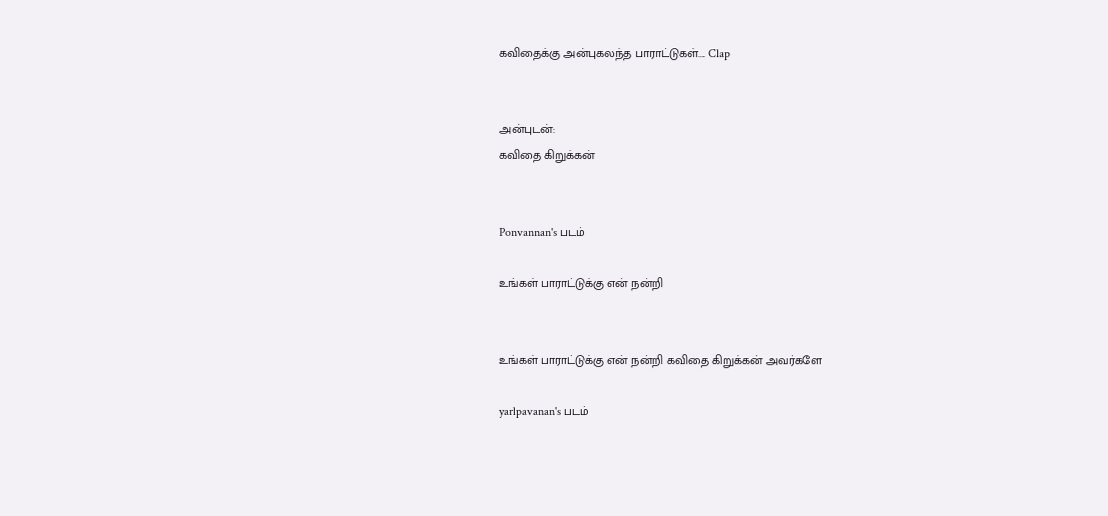கவிதைக்கு அன்புகலந்த பாராட்டுகள்.... Clap


அன்புடன்:
கவிதை கிறுக்கன்


Ponvannan's படம்

உங்கள் பாராட்டுக்கு என் நன்றி


உங்கள் பாராட்டுக்கு என் நன்றி கவிதை கிறுக்கன் அவர்களே

yarlpavanan's படம்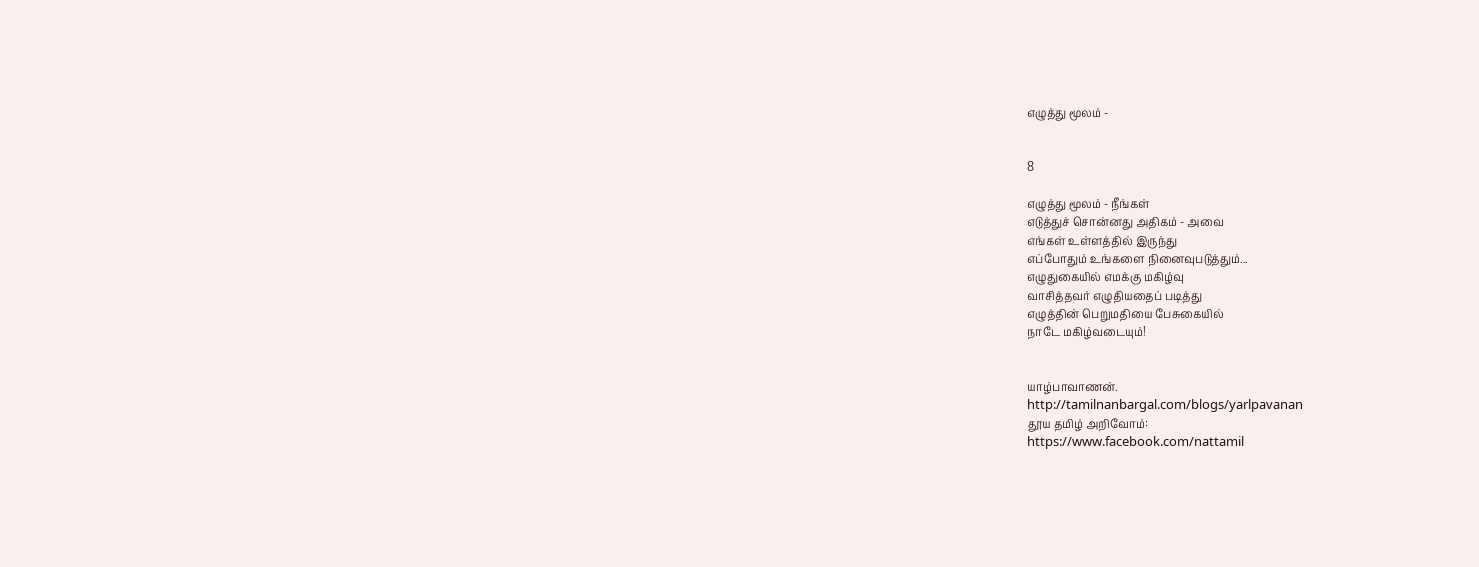எழுத்து மூலம் -


8

எழுத்து மூலம் - நீங்கள்
எடுத்துச் சொன்னது அதிகம் - அவை
எங்கள் உள்ளத்தில் இருந்து
எப்போதும் உங்களை நினைவுபடுத்தும்...
எழுதுகையில் எமக்கு மகிழ்வு
வாசித்தவர் எழுதியதைப் படித்து
எழுத்தின் பெறுமதியை பேசுகையில்
நாடே மகிழ்வடையும்!


யாழ்பாவாணன்.
http://tamilnanbargal.com/blogs/yarlpavanan
தூய தமிழ் அறிவோம்:
https://www.facebook.com/nattamil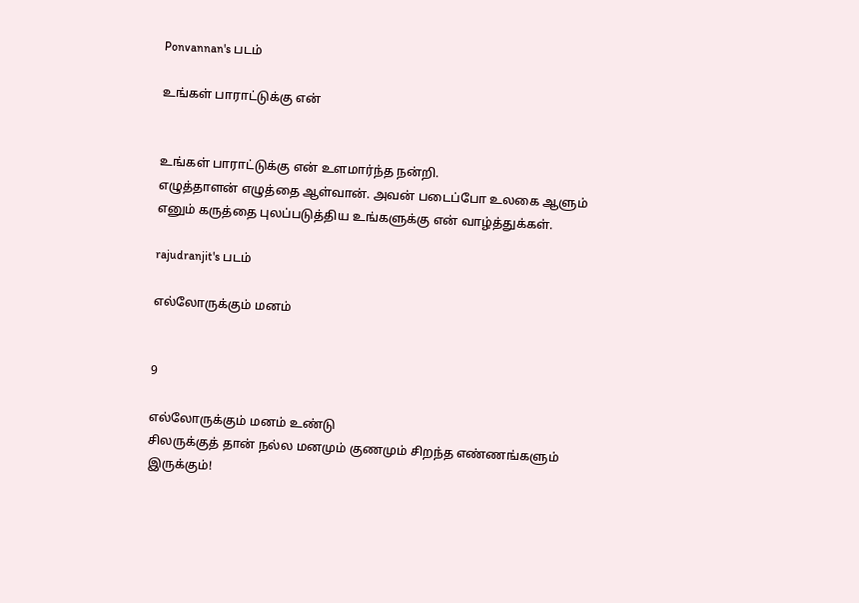Ponvannan's படம்

உங்கள் பாராட்டுக்கு என்


உங்கள் பாராட்டுக்கு என் உளமார்ந்த நன்றி.
எழுத்தாளன் எழுத்தை ஆள்வான். அவன் படைப்போ உலகை ஆளும் எனும் கருத்தை புலப்படுத்திய உங்களுக்கு என் வாழ்த்துக்கள்.

rajudranjit's படம்

எல்லோருக்கும் மனம்


9

எல்லோருக்கும் மனம் உண்டு
சிலருக்குத் தான் நல்ல மனமும் குணமும் சிறந்த எண்ணங்களும் இருக்கும்!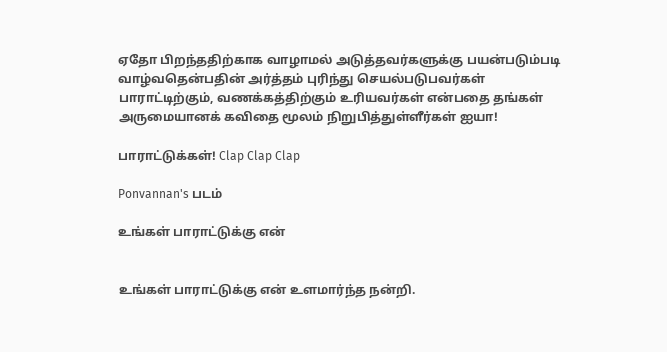ஏதோ பிறந்ததிற்காக வாழாமல் அடுத்தவர்களுக்கு பயன்படும்படி வாழ்வதென்பதின் அர்த்தம் புரிந்து செயல்படுபவர்கள் பாராட்டிற்கும், வணக்கத்திற்கும் உரியவர்கள் என்பதை தங்கள் அருமையானக் கவிதை மூலம் நிறுபித்துள்ளீர்கள் ஐயா!

பாராட்டுக்கள்! Clap Clap Clap

Ponvannan's படம்

உங்கள் பாராட்டுக்கு என்


உங்கள் பாராட்டுக்கு என் உளமார்ந்த நன்றி.